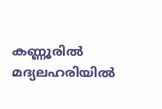കണ്ണൂരില്‍ മദ്യലഹരിയില്‍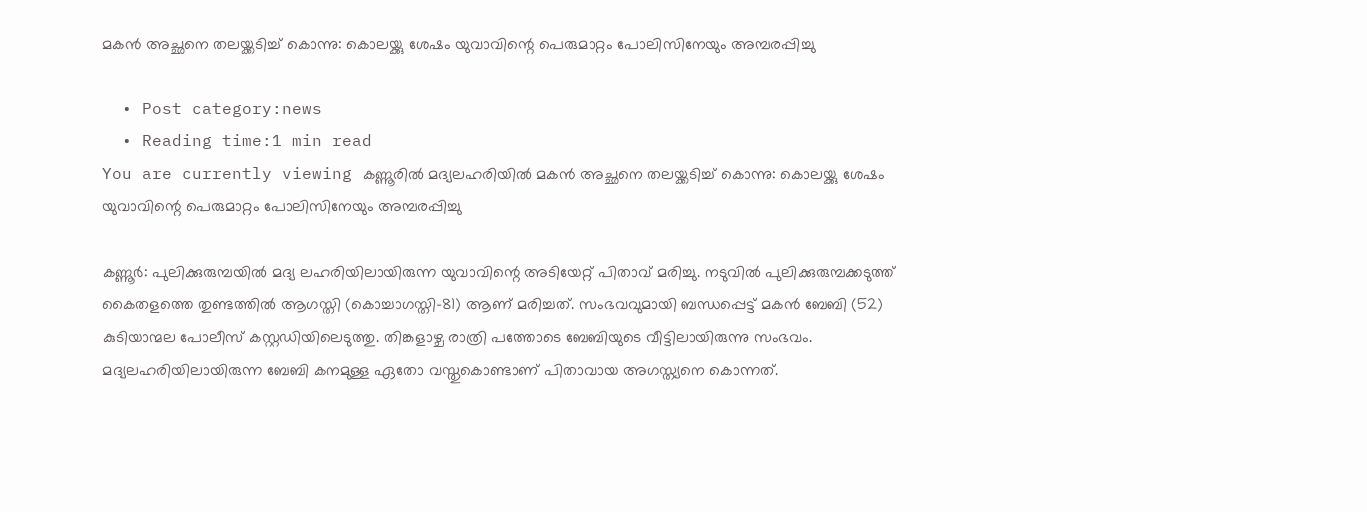മകന്‍ അച്ഛനെ തലയ്ക്കടിച്ച് കൊന്നു: കൊലയ്ക്കു ശേഷം യുവാവിന്റെ പെരുമാറ്റം പോലിസിനേയും അമ്പരപ്പിച്ചു

  • Post category:news
  • Reading time:1 min read
You are currently viewing കണ്ണൂരില്‍ മദ്യലഹരിയില്‍ മകന്‍ അച്ഛനെ തലയ്ക്കടിച്ച് കൊന്നു: കൊലയ്ക്കു ശേഷം യുവാവിന്റെ പെരുമാറ്റം പോലിസിനേയും അമ്പരപ്പിച്ചു

കണ്ണൂര്‍: പുലിക്കുരുമ്പയില്‍ മദ്യ ലഹരിയിലായിരുന്ന യുവാവിന്റെ അടിയേറ്റ് പിതാവ് മരിച്ചു. നടുവില്‍ പുലിക്കുരുമ്പക്കടുത്ത് കൈതളത്തെ തുണ്ടത്തില്‍ ആഗസ്തി (കൊച്ചാഗസ്തി-81) ആണ് മരിച്ചത്. സംഭവവുമായി ബന്ധപ്പെട്ട് മകന്‍ ബേബി (52) കുടിയാന്മല പോലീസ് കസ്റ്റഡിയിലെടുത്തു. തിങ്കളാഴ്ച രാത്രി പത്തോടെ ബേബിയുടെ വീട്ടിലായിരുന്നു സംഭവം. മദ്യലഹരിയിലായിരുന്ന ബേബി കനമുള്ള ഏതോ വസ്തുകൊണ്ടാണ് പിതാവായ അഗസ്ത്യനെ കൊന്നത്.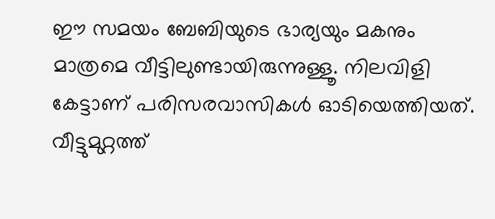ഈ സമയം ബേബിയുടെ ഭാര്യയും മകനും മാത്രമെ വീട്ടിലുണ്ടായിരുന്നുള്ളൂ. നിലവിളി കേട്ടാണ് പരിസരവാസികള്‍ ഓടിയെത്തിയത്. വീട്ടുമുറ്റത്ത്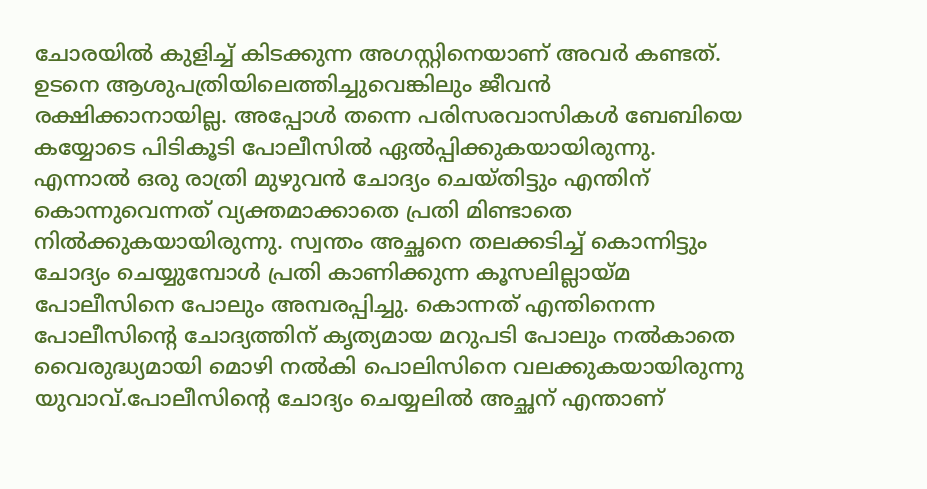ചോരയില്‍ കുളിച്ച് കിടക്കുന്ന അഗസ്റ്റിനെയാണ് അവര്‍ കണ്ടത്. ഉടനെ ആശുപത്രിയിലെത്തിച്ചുവെങ്കിലും ജീവന്‍ രക്ഷിക്കാനായില്ല. അപ്പോള്‍ തന്നെ പരിസരവാസികള്‍ ബേബിയെ കയ്യോടെ പിടികൂടി പോലീസില്‍ ഏല്‍പ്പിക്കുകയായിരുന്നു. എന്നാല്‍ ഒരു രാത്രി മുഴുവന്‍ ചോദ്യം ചെയ്തിട്ടും എന്തിന് കൊന്നുവെന്നത് വ്യക്തമാക്കാതെ പ്രതി മിണ്ടാതെ നില്‍ക്കുകയായിരുന്നു. സ്വന്തം അച്ഛനെ തലക്കടിച്ച് കൊന്നിട്ടും ചോദ്യം ചെയ്യുമ്പോള്‍ പ്രതി കാണിക്കുന്ന കൂസലില്ലായ്മ പോലീസിനെ പോലും അമ്പരപ്പിച്ചു. കൊന്നത് എന്തിനെന്ന പോലീസിന്റെ ചോദ്യത്തിന് കൃത്യമായ മറുപടി പോലും നല്‍കാതെ വൈരുദ്ധ്യമായി മൊഴി നല്‍കി പൊലിസിനെ വലക്കുകയായിരുന്നു യുവാവ്.പോലീസിന്റെ ചോദ്യം ചെയ്യലില്‍ അച്ഛന് എന്താണ്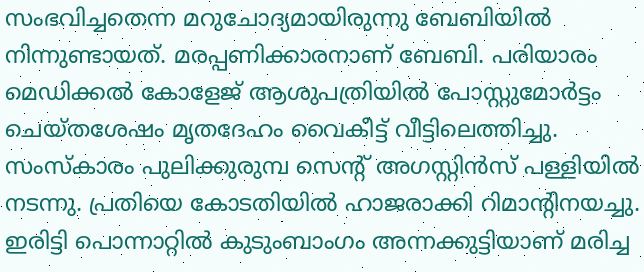സംഭവിച്ചതെന്ന മറുചോദ്യമായിരുന്നു ബേബിയില്‍ നിന്നുണ്ടായത്. മരപ്പണിക്കാരനാണ് ബേബി. പരിയാരം മെഡിക്കല്‍ കോളേജ് ആശുപത്രിയില്‍ പോസ്റ്റുമോര്‍ട്ടം ചെയ്തശേഷം മൃതദേഹം വൈകീട്ട് വീട്ടിലെത്തിച്ചു. സംസ്‌കാരം പുലിക്കുരുമ്പ സെന്റ് അഗസ്റ്റിന്‍സ് പള്ളിയില്‍ നടന്നു. പ്രതിയെ കോടതിയില്‍ ഹാജരാക്കി റിമാന്റിനയച്ചു. ഇരിട്ടി പൊന്നാറ്റില്‍ കുടുംബാംഗം അന്നക്കുട്ടിയാണ് മരിച്ച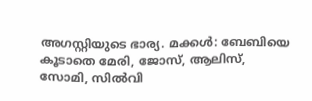അഗസ്റ്റിയുടെ ഭാര്യ. മക്കള്‍: ബേബിയെ കൂടാതെ മേരി, ജോസ്, ആലിസ്, സോമി, സില്‍വി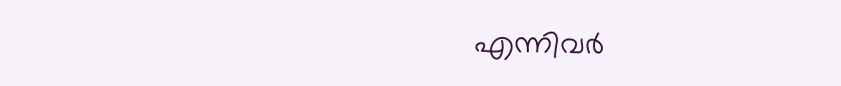എന്നിവര്‍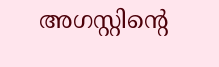അഗസ്റ്റിന്റെ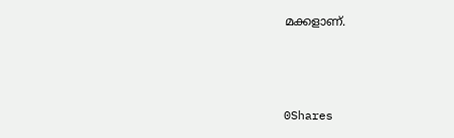മക്കളാണ്.



0Shares